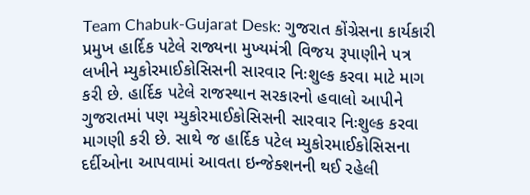Team Chabuk-Gujarat Desk: ગુજરાત કોંગ્રેસના કાર્યકારી પ્રમુખ હાર્દિક પટેલે રાજ્યના મુખ્યમંત્રી વિજય રૂપાણીને પત્ર લખીને મ્યુકોરમાઈકોસિસની સારવાર નિઃશુલ્ક કરવા માટે માગ કરી છે. હાર્દિક પટેલે રાજસ્થાન સરકારનો હવાલો આપીને ગુજરાતમાં પણ મ્યુકોરમાઈકોસિસની સારવાર નિઃશુલ્ક કરવા માગણી કરી છે. સાથે જ હાર્દિક પટેલ મ્યુકોરમાઈકોસિસના દર્દીઓના આપવામાં આવતા ઇન્જેક્શનની થઈ રહેલી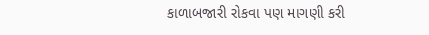કાળાબજારી રોકવા પણ માગણી કરી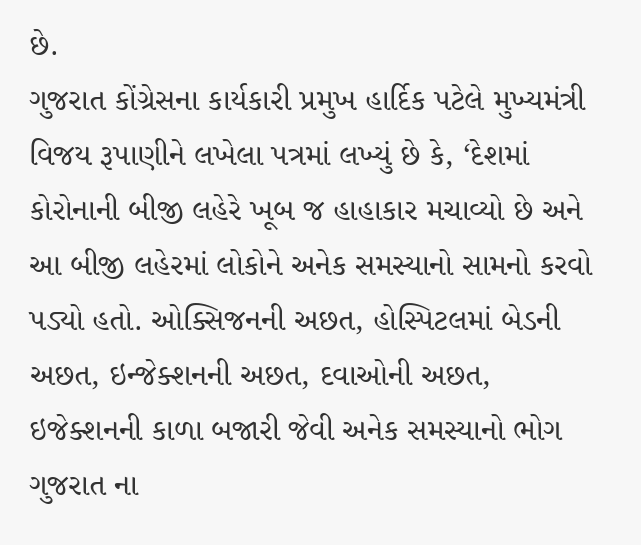છે.
ગુજરાત કોંગ્રેસના કાર્યકારી પ્રમુખ હાર્દિક પટેલે મુખ્યમંત્રી વિજય રૂપાણીને લખેલા પત્રમાં લખ્યું છે કે, ‘દેશમાં કોરોનાની બીજી લહેરે ખૂબ જ હાહાકાર મચાવ્યો છે અને આ બીજી લહેરમાં લોકોને અનેક સમસ્યાનો સામનો કરવો પડ્યો હતો. ઓક્સિજનની અછત, હોસ્પિટલમાં બેડની અછત, ઇન્જેક્શનની અછત, દવાઓની અછત, ઇજેક્શનની કાળા બજારી જેવી અનેક સમસ્યાનો ભોગ ગુજરાત ના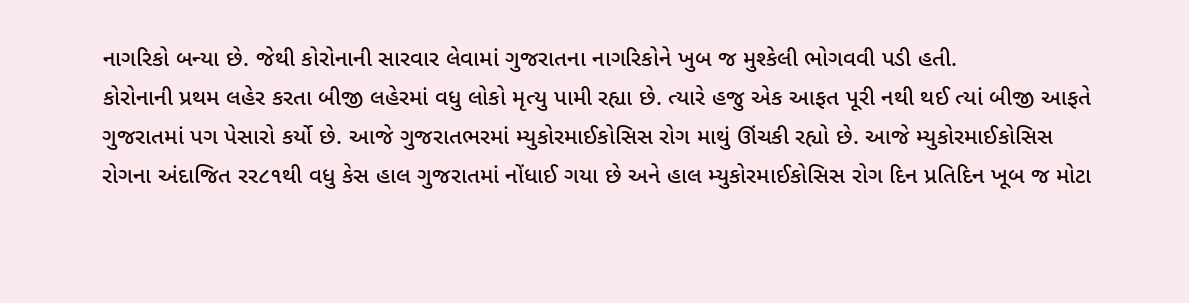નાગરિકો બન્યા છે. જેથી કોરોનાની સારવાર લેવામાં ગુજરાતના નાગરિકોને ખુબ જ મુશ્કેલી ભોગવવી પડી હતી.
કોરોનાની પ્રથમ લહેર કરતા બીજી લહેરમાં વધુ લોકો મૃત્યુ પામી રહ્યા છે. ત્યારે હજુ એક આફત પૂરી નથી થઈ ત્યાં બીજી આફતે ગુજરાતમાં પગ પેસારો કર્યો છે. આજે ગુજરાતભરમાં મ્યુકોરમાઈકોસિસ રોગ માથું ઊંચકી રહ્યો છે. આજે મ્યુકોરમાઈકોસિસ રોગના અંદાજિત રર૮૧થી વધુ કેસ હાલ ગુજરાતમાં નોંધાઈ ગયા છે અને હાલ મ્યુકોરમાઈકોસિસ રોગ દિન પ્રતિદિન ખૂબ જ મોટા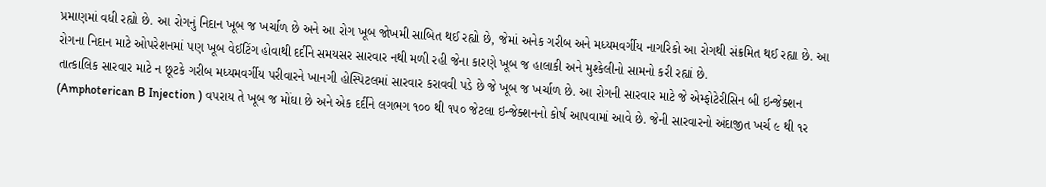પ્રમાણમાં વધી રહ્યો છે. આ રોગનું નિદાન ખૂબ જ ખર્ચાળ છે અને આ રોગ ખૂબ જોખમી સાબિત થઈ રહ્યો છે, જેમાં અનેક ગરીબ અને મધ્યમવર્ગીય નાગરિકો આ રોગથી સંક્રમિત થઈ રહ્યા છે. આ રોગના નિદાન માટે ઓપરેશનમાં પણ ખૂબ વેઈટિંગ હોવાથી દર્દીને સમયસર સારવાર નથી મળી રહી જેના કારણે ખૂબ જ હાલાકી અને મુશ્કેલીનો સામનો કરી રહ્યાં છે.
તાત્કાલિક સારવાર માટે ન છૂટકે ગરીબ મધ્યમવર્ગીય પરીવારને ખાનગી હોસ્પિટલમાં સારવાર કરાવવી પડે છે જે ખૂબ જ ખર્ચાળ છે. આ રોગની સારવાર માટે જે એમ્ફોટેરીસિન બી ઇન્જેક્શન (Amphoterican B Injection ) વપરાય તે ખૂબ જ મોંઘા છે અને એક દર્દીને લગભગ ૧૦૦ થી ૧૫૦ જેટલા ઇન્જેક્શનનો કોર્ષ આપવામાં આવે છે. જેની સારવારનો અંદાજીત ખર્ચ ૯ થી ૧ર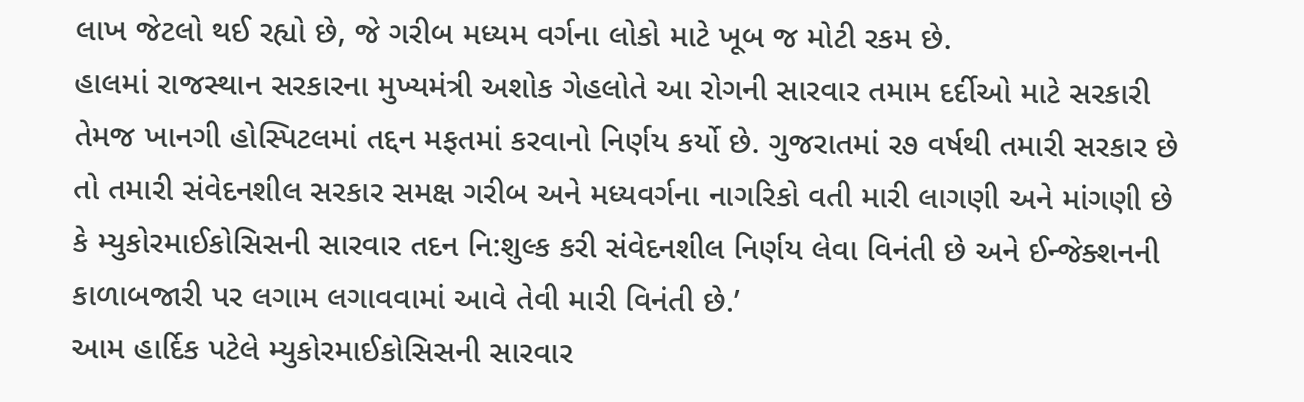લાખ જેટલો થઈ રહ્યો છે, જે ગરીબ મધ્યમ વર્ગના લોકો માટે ખૂબ જ મોટી રકમ છે.
હાલમાં રાજસ્થાન સરકારના મુખ્યમંત્રી અશોક ગેહલોતે આ રોગની સારવાર તમામ દર્દીઓ માટે સરકારી તેમજ ખાનગી હોસ્પિટલમાં તદ્દન મફતમાં કરવાનો નિર્ણય કર્યો છે. ગુજરાતમાં ર૭ વર્ષથી તમારી સરકાર છે તો તમારી સંવેદનશીલ સરકાર સમક્ષ ગરીબ અને મધ્યવર્ગના નાગરિકો વતી મારી લાગણી અને માંગણી છે કે મ્યુકોરમાઈકોસિસની સારવાર તદન નિ:શુલ્ક કરી સંવેદનશીલ નિર્ણય લેવા વિનંતી છે અને ઈન્જેક્શનની કાળાબજારી પર લગામ લગાવવામાં આવે તેવી મારી વિનંતી છે.’
આમ હાર્દિક પટેલે મ્યુકોરમાઈકોસિસની સારવાર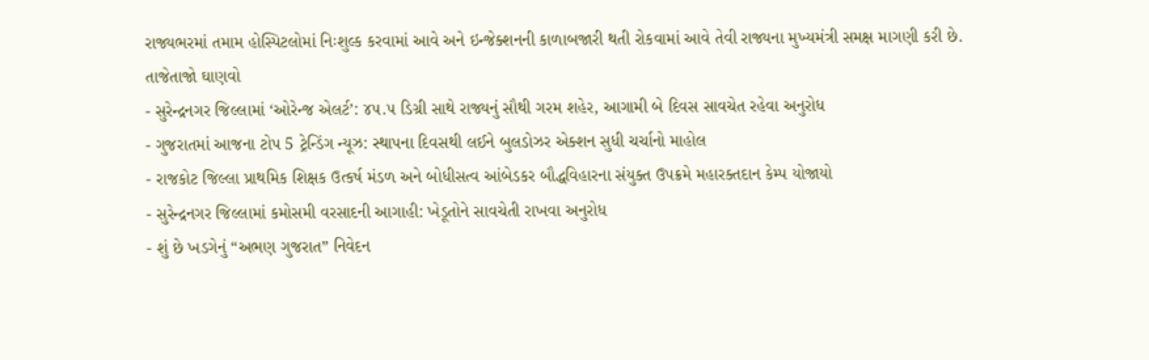રાજ્યભરમાં તમામ હોસ્પિટલોમાં નિઃશુલ્ક કરવામાં આવે અને ઇન્જેક્શનની કાળાબજારી થતી રોકવામાં આવે તેવી રાજ્યના મુખ્યમંત્રી સમક્ષ માગણી કરી છે.
તાજેતાજો ઘાણવો
- સુરેન્દ્રનગર જિલ્લામાં ‘ઓરેન્જ એલર્ટ’: ૪૫.૫ ડિગ્રી સાથે રાજ્યનું સૌથી ગરમ શહેર, આગામી બે દિવસ સાવચેત રહેવા અનુરોધ
- ગુજરાતમાં આજના ટોપ 5 ટ્રેન્ડિંગ ન્યૂઝ: સ્થાપના દિવસથી લઈને બુલડોઝર એક્શન સુધી ચર્ચાનો માહોલ
- રાજકોટ જિલ્લા પ્રાથમિક શિક્ષક ઉત્કર્ષ મંડળ અને બોધીસત્વ આંબેડકર બૌદ્ધવિહારના સંયુક્ત ઉપક્રમે મહારક્તદાન કેમ્પ યોજાયો
- સુરેન્દ્રનગર જિલ્લામાં કમોસમી વરસાદની આગાહી: ખેડૂતોને સાવચેતી રાખવા અનુરોધ
- શું છે ખડગેનું “અભણ ગુજરાત” નિવેદન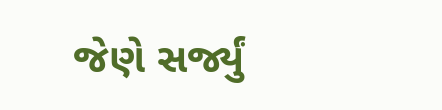જેણે સર્જ્યું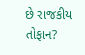છે રાજકીય તોફાન?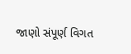જાણો સંપૂર્ણ વિગત